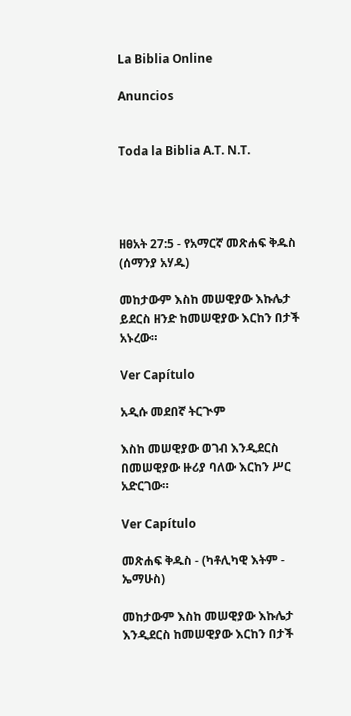La Biblia Online

Anuncios


Toda la Biblia A.T. N.T.




ዘፀአት 27:5 - የአማርኛ መጽሐፍ ቅዱስ (ሰማንያ አሃዱ)

መከታውም እስከ መሠዊያው እኩሌታ ይደርስ ዘንድ ከመሠዊያው እርከን በታች አኑረው።

Ver Capítulo

አዲሱ መደበኛ ትርጒም

እስከ መሠዊያው ወገብ እንዲደርስ በመሠዊያው ዙሪያ ባለው እርከን ሥር አድርገው።

Ver Capítulo

መጽሐፍ ቅዱስ - (ካቶሊካዊ እትም - ኤማሁስ)

መከታውም እስከ መሠዊያው እኩሌታ እንዲደርስ ከመሠዊያው እርከን በታች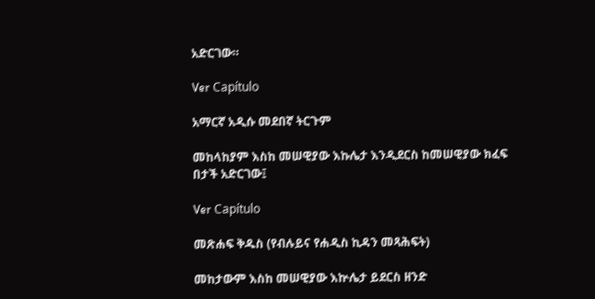አድርገው።

Ver Capítulo

አማርኛ አዲሱ መደበኛ ትርጉም

መከላከያም እስከ መሠዊያው እኩሌታ እንዲደርስ ከመሠዊያው ክፈፍ በታች አድርገው፤

Ver Capítulo

መጽሐፍ ቅዱስ (የብሉይና የሐዲስ ኪዳን መጻሕፍት)

መከታውም እስከ መሠዊያው እኵሌታ ይደርስ ዘንድ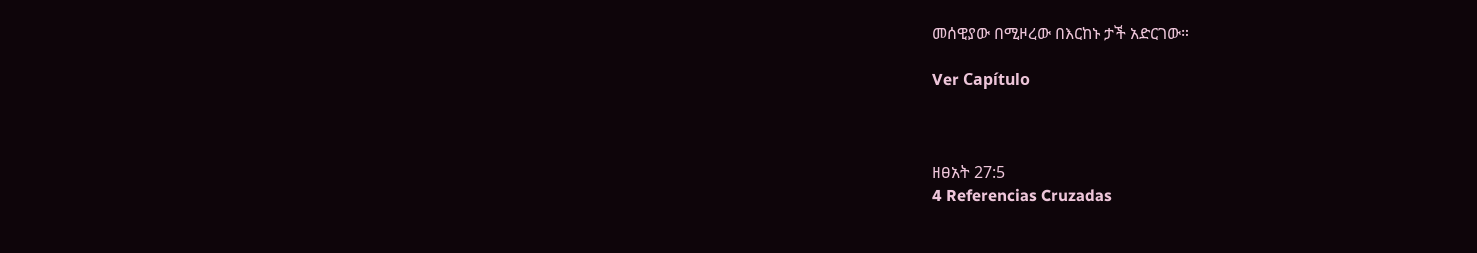መሰዊያው በሚዞረው በእርከኑ ታች አድርገው።

Ver Capítulo



ዘፀአት 27:5
4 Referencias Cruzadas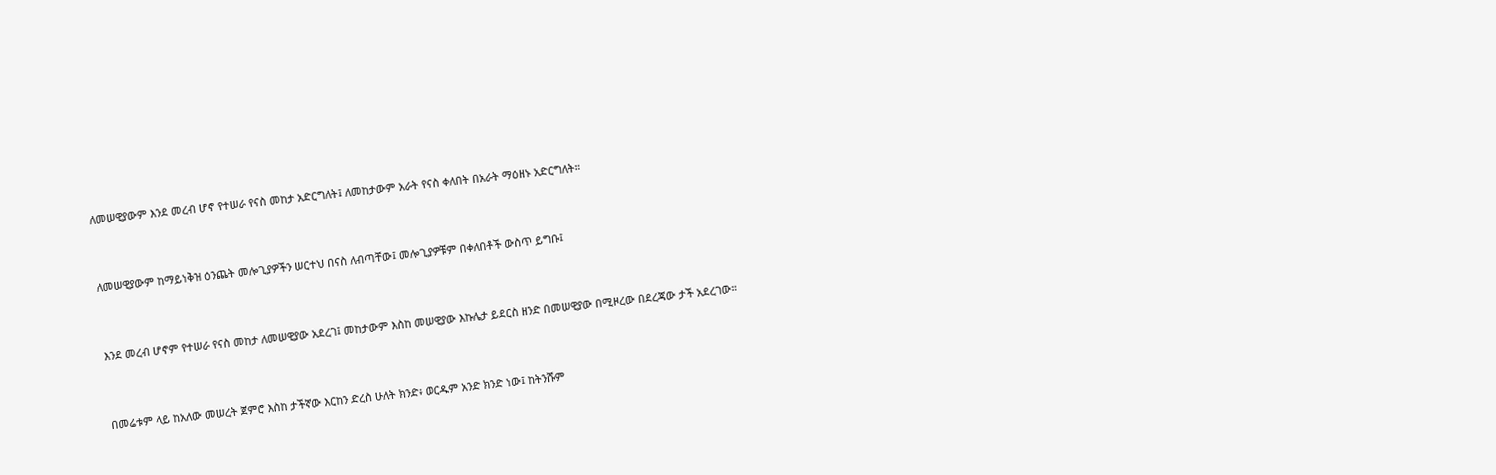ለመሠዊያውም እንደ መረብ ሆኖ የተሠራ የናስ መከታ አድርግለት፤ ለመከታውም አራት የናስ ቀለበት በአራት ማዕዘኑ አድርግለት።


ለመሠዊያውም ከማይነቅዝ ዕንጨት መሎጊያዎችን ሠርተህ በናስ ለብጣቸው፤ መሎጊያዎቹም በቀለበቶች ውስጥ ይግቡ፤


እንደ መረብ ሆኖም የተሠራ የናስ መከታ ለመሠዊያው አደረገ፤ መከታውም እስከ መሠዊያው እኩሌታ ይደርስ ዘንድ በመሠዊያው በሚዞረው በደረጃው ታች አደረገው።


በመሬቱም ላይ ከአለው መሠረት ጀምሮ እስከ ታችኛው እርከን ድረስ ሁለት ክንድ፥ ወርዱም አንድ ክንድ ነው፤ ከትንሹም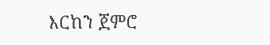እርከን ጀምሮ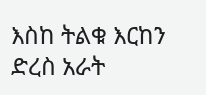እስከ ትልቁ እርከን ድረስ አራት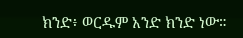ክንድ፥ ወርዱም አንድ ክንድ ነው።